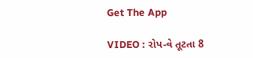Get The App

VIDEO : રોપ-વે તૂટતા 8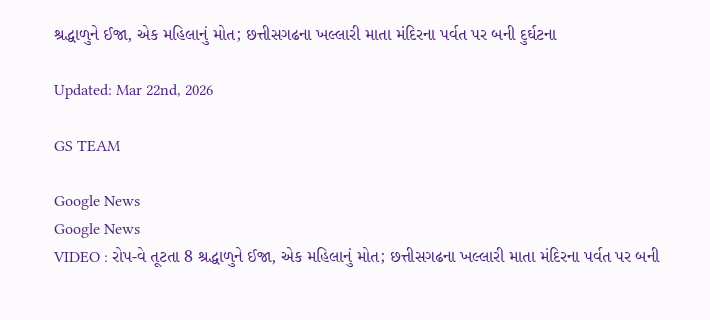શ્રદ્ધાળુને ઈજા, એક મહિલાનું મોત; છત્તીસગઢના ખલ્લારી માતા મંદિરના પર્વત પર બની દુર્ઘટના

Updated: Mar 22nd, 2026

GS TEAM

Google News
Google News
VIDEO : રોપ-વે તૂટતા 8 શ્રદ્ધાળુને ઈજા, એક મહિલાનું મોત; છત્તીસગઢના ખલ્લારી માતા મંદિરના પર્વત પર બની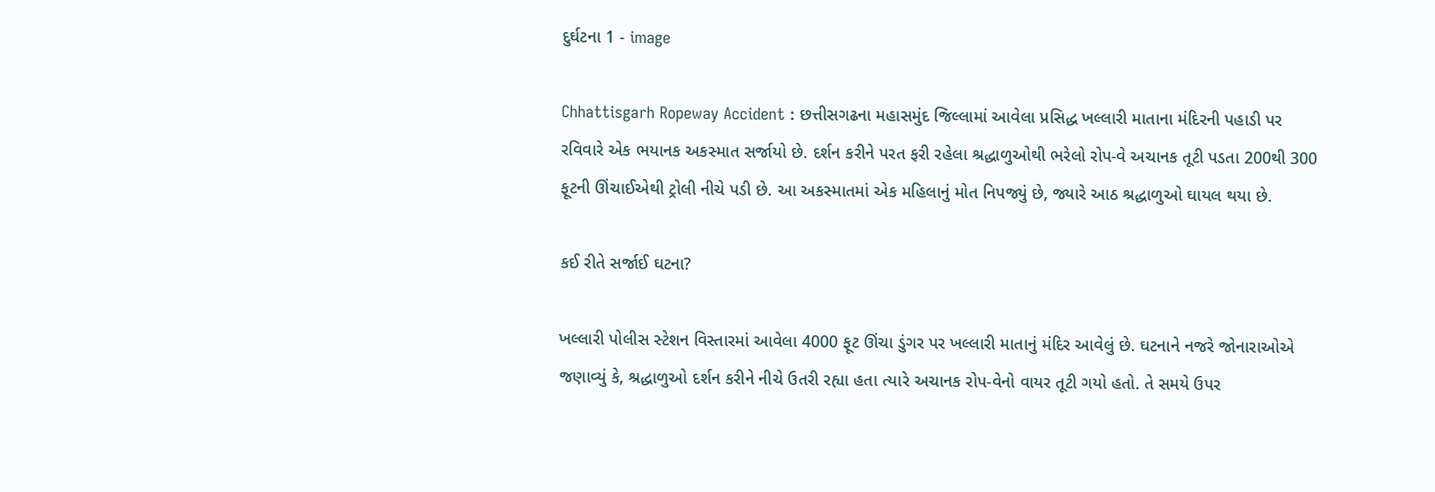દુર્ઘટના 1 - image

Chhattisgarh Ropeway Accident : છત્તીસગઢના મહાસમુંદ જિલ્લામાં આવેલા પ્રસિદ્ધ ખલ્લારી માતાના મંદિરની પહાડી પર રવિવારે એક ભયાનક અકસ્માત સર્જાયો છે. દર્શન કરીને પરત ફરી રહેલા શ્રદ્ધાળુઓથી ભરેલો રોપ-વે અચાનક તૂટી પડતા 200થી 300 ફૂટની ઊંચાઈએથી ટ્રોલી નીચે પડી છે. આ અકસ્માતમાં એક મહિલાનું મોત નિપજ્યું છે, જ્યારે આઠ શ્રદ્ધાળુઓ ઘાયલ થયા છે.

કઈ રીતે સર્જાઈ ઘટના?

ખલ્લારી પોલીસ સ્ટેશન વિસ્તારમાં આવેલા 4000 ફૂટ ઊંચા ડુંગર પર ખલ્લારી માતાનું મંદિર આવેલું છે. ઘટનાને નજરે જોનારાઓએ જણાવ્યું કે, શ્રદ્ધાળુઓ દર્શન કરીને નીચે ઉતરી રહ્યા હતા ત્યારે અચાનક રોપ-વેનો વાયર તૂટી ગયો હતો. તે સમયે ઉપર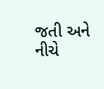જતી અને નીચે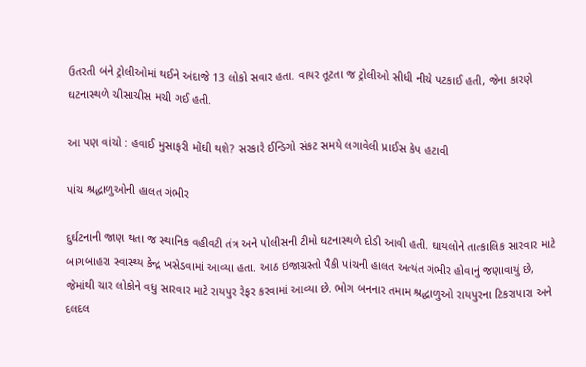ઉતરતી બંને ટ્રોલીઓમાં થઈને અંદાજે 13 લોકો સવાર હતા. વાયર તૂટતા જ ટ્રોલીઓ સીધી નીચે પટકાઈ હતી, જેના કારણે ઘટનાસ્થળે ચીસાચીસ મચી ગઈ હતી.

આ પણ વાંચો : હવાઈ મુસાફરી મોંઘી થશે? સરકારે ઈન્ડિગો સંકટ સમયે લગાવેલી પ્રાઈસ કેપ હટાવી

પાંચ શ્રદ્ધાળુઓની હાલત ગંભીર

દુર્ઘટનાની જાણ થતા જ સ્થાનિક વહીવટી તંત્ર અને પોલીસની ટીમો ઘટનાસ્થળે દોડી આવી હતી. ઘાયલોને તાત્કાલિક સારવાર માટે બાગબાહરા સ્વાસ્થ્ય કેન્દ્ર ખસેડવામાં આવ્યા હતા. આઠ ઇજાગ્રસ્તો પૈકી પાંચની હાલત અત્યંત ગંભીર હોવાનું જણાવાયું છે, જેમાંથી ચાર લોકોને વધુ સારવાર માટે રાયપુર રેફર કરવામાં આવ્યા છે. ભોગ બનનાર તમામ શ્રદ્ધાળુઓ રાયપુરના ટિકરાપારા અને દલદલ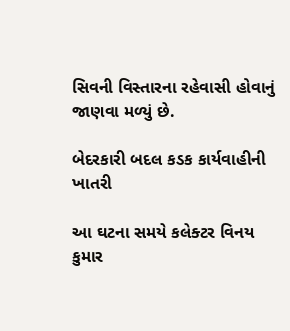સિવની વિસ્તારના રહેવાસી હોવાનું જાણવા મળ્યું છે.

બેદરકારી બદલ કડક કાર્યવાહીની ખાતરી

આ ઘટના સમયે કલેક્ટર વિનય કુમાર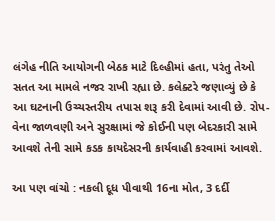લંગેહ નીતિ આયોગની બેઠક માટે દિલ્હીમાં હતા, પરંતુ તેઓ સતત આ મામલે નજર રાખી રહ્યા છે. કલેક્ટરે જણાવ્યું છે કે આ ઘટનાની ઉચ્ચસ્તરીય તપાસ શરૂ કરી દેવામાં આવી છે. રોપ-વેના જાળવણી અને સુરક્ષામાં જે કોઈની પણ બેદરકારી સામે આવશે તેની સામે કડક કાયદેસરની કાર્યવાહી કરવામાં આવશે.

આ પણ વાંચો : નકલી દૂધ પીવાથી 16ના મોત, 3 દર્દી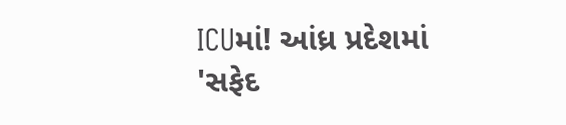ICUમાં! આંધ્ર પ્રદેશમાં 'સફેદ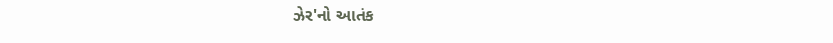ઝેર'નો આતંક